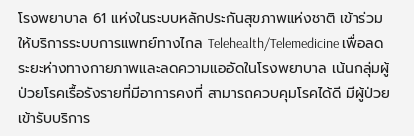โรงพยาบาล 61 แห่งในระบบหลักประกันสุขภาพแห่งชาติ เข้าร่วมให้บริการระบบการแพทย์ทางไกล Telehealth/Telemedicine เพื่อลดระยะห่างทางกายภาพและลดความแออัดในโรงพยาบาล เน้นกลุ่มผู้ป่วยโรคเรื้อรังรายที่มีอาการคงที่ สามารถควบคุมโรคได้ดี มีผู้ป่วยเข้ารับบริการ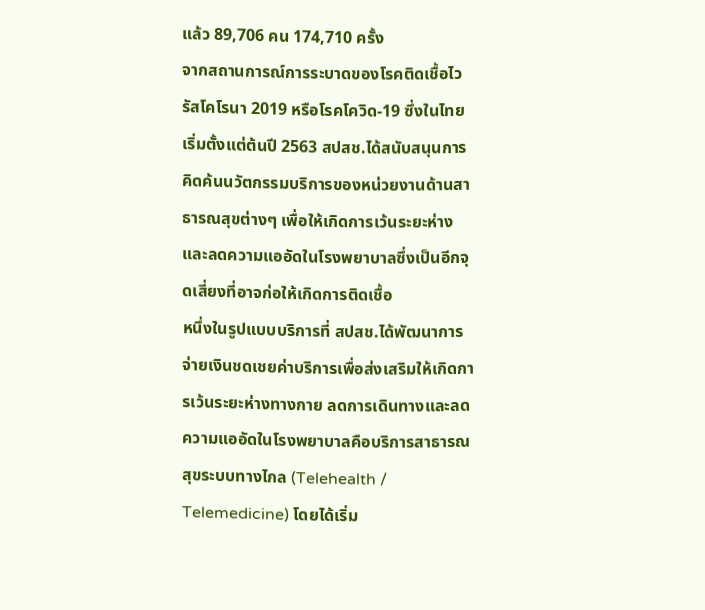แล้ว 89,706 คน 174,710 ครั้ง
จากสถานการณ์การระบาดของโรคติดเชื้อไวรัสโคโรนา 2019 หรือโรคโควิด-19 ซึ่งในไทยเริ่มตั้งแต่ต้นปี 2563 สปสช.ได้สนับสนุนการคิดค้นนวัตกรรมบริการของหน่วยงานด้านสาธารณสุขต่างๆ เพื่อให้เกิดการเว้นระยะห่างและลดความแออัดในโรงพยาบาลซึ่งเป็นอีกจุดเสี่ยงที่อาจก่อให้เกิดการติดเชื้อ
หนึ่งในรูปแบบบริการที่ สปสช.ได้พัฒนาการจ่ายเงินชดเชยค่าบริการเพื่อส่งเสริมให้เกิดการเว้นระยะห่างทางกาย ลดการเดินทางและลดความแออัดในโรงพยาบาลคือบริการสาธารณสุขระบบทางไกล (Telehealth / Telemedicine) โดยได้เริ่ม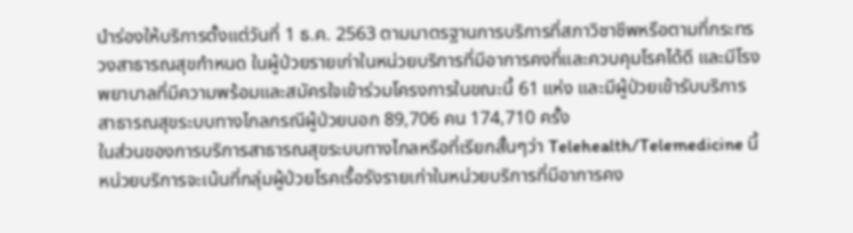นำร่องให้บริการตั้งแต่วันที่ 1 ธ.ค. 2563 ตามมาตรฐานการบริการที่สภาวิชาชีพหรือตามที่กระทรวงสาธารณสุขกำหนด ในผู้ป่วยรายเก่าในหน่วยบริการที่มีอาการคงที่และควบคุมโรคได้ดี และมีโรงพยาบาลที่มีความพร้อมและสมัครใจเข้าร่วมโครงการในขณะนี้ 61 แห่ง และมีผู้ป่วยเข้ารับบริการสาธารณสุขระบบทางไกลกรณีผู้ป่วยนอก 89,706 คน 174,710 ครั้ง
ในส่วนของการบริการสาธารณสุขระบบทางไกลหรือที่เรียกสั้นๆว่า Telehealth/Telemedicine นี้ หน่วยบริการจะเน้นที่กลุ่มผู้ป่วยโรคเรื้อรังรายเก่าในหน่วยบริการที่มีอาการคง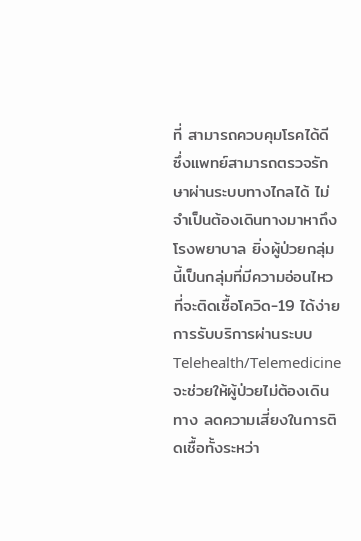ที่ สามารถควบคุมโรคได้ดี ซึ่งแพทย์สามารถตรวจรักษาผ่านระบบทางไกลได้ ไม่จำเป็นต้องเดินทางมาหาถึงโรงพยาบาล ยิ่งผู้ป่วยกลุ่มนี้เป็นกลุ่มที่มีความอ่อนไหวที่จะติดเชื้อโควิด-19 ได้ง่าย การรับบริการผ่านระบบ Telehealth/Telemedicine จะช่วยให้ผู้ป่วยไม่ต้องเดินทาง ลดความเสี่ยงในการติดเชื้อทั้งระหว่า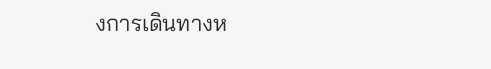งการเดินทางห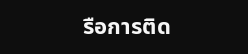รือการติด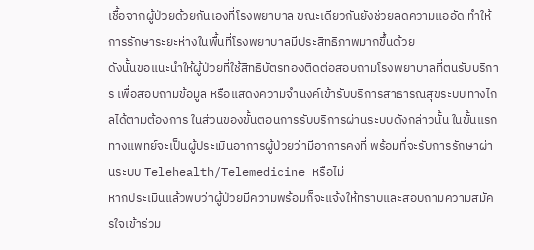เชื้อจากผู้ป่วยด้วยกันเองที่โรงพยาบาล ขณะเดียวกันยังช่วยลดความแออัด ทำให้การรักษาระยะห่างในพื้นที่โรงพยาบาลมีประสิทธิภาพมากขึ้นด้วย
ดังนั้นขอแนะนำให้ผู้ป่วยที่ใช้สิทธิบัตรทองติดต่อสอบถามโรงพยาบาลที่ตนรับบริการ เพื่อสอบถามข้อมูล หรือแสดงความจำนงค์เข้ารับบริการสาธารณสุขระบบทางไกลได้ตามต้องการ ในส่วนของขั้นตอนการรับบริการผ่านระบบดังกล่าวนั้น ในขั้นแรกทางแพทย์จะเป็นผู้ประเมินอาการผู้ป่วยว่ามีอาการคงที่ พร้อมที่จะรับการรักษาผ่านระบบ Telehealth/Telemedicine หรือไม่
หากประเมินแล้วพบว่าผู้ป่วยมีความพร้อมก็จะแจ้งให้ทราบและสอบถามความสมัครใจเข้าร่วม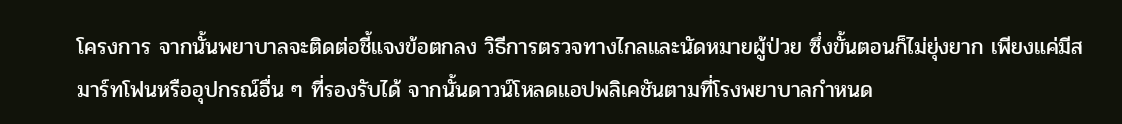โครงการ จากนั้นพยาบาลจะติดต่อชี้แจงข้อตกลง วิธีการตรวจทางไกลและนัดหมายผู้ป่วย ซึ่งขั้นตอนก็ไม่ยุ่งยาก เพียงแค่มีสมาร์ทโฟนหรืออุปกรณ์อื่น ๆ ที่รองรับได้ จากนั้นดาวน์โหลดแอปพลิเคชันตามที่โรงพยาบาลกำหนด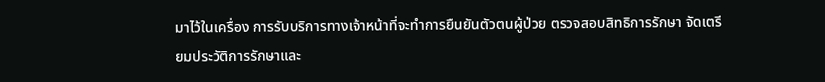มาไว้ในเครื่อง การรับบริการทางเจ้าหน้าที่จะทำการยืนยันตัวตนผู้ป่วย ตรวจสอบสิทธิการรักษา จัดเตรียมประวัติการรักษาและ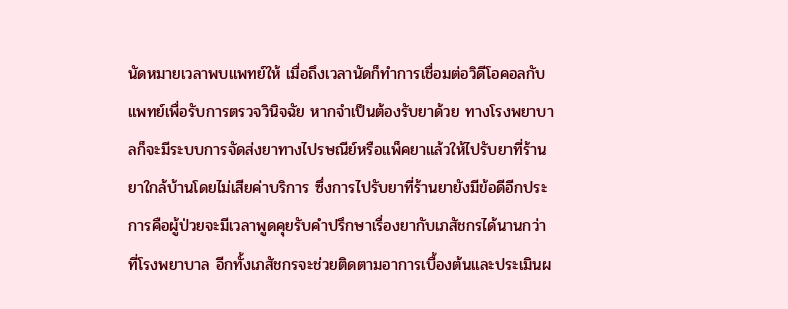นัดหมายเวลาพบแพทย์ให้ เมื่อถึงเวลานัดก็ทำการเชื่อมต่อวิดีโอคอลกับแพทย์เพื่อรับการตรวจวินิจฉัย หากจำเป็นต้องรับยาด้วย ทางโรงพยาบาลก็จะมีระบบการจัดส่งยาทางไปรษณีย์หรือแพ็คยาแล้วให้ไปรับยาที่ร้านยาใกล้บ้านโดยไม่เสียค่าบริการ ซึ่งการไปรับยาที่ร้านยายังมีข้อดีอีกประการคือผู้ป่วยจะมีเวลาพูดคุยรับคำปรึกษาเรื่องยากับเภสัชกรได้นานกว่าที่โรงพยาบาล อีกทั้งเภสัชกรจะช่วยติดตามอาการเบื้องต้นและประเมินผ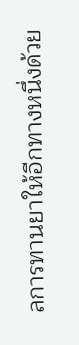ลการทานยาให้อีกทางหนึ่งด้วย